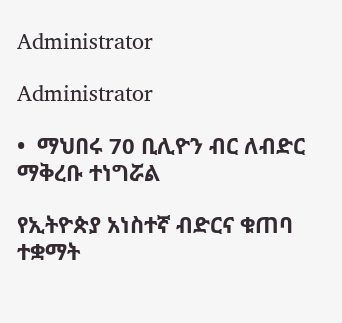Administrator

Administrator

•  ማህበሩ 70 ቢሊዮን ብር ለብድር ማቅረቡ ተነግሯል

የኢትዮጵያ አነስተኛ ብድርና ቁጠባ ተቋማት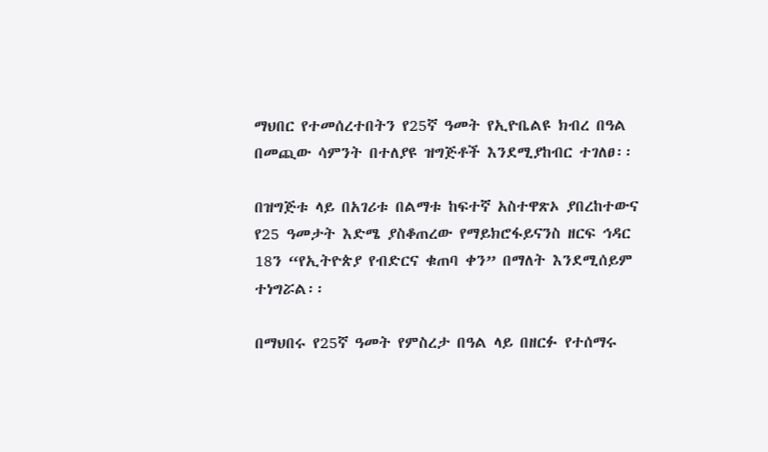ማህበር የተመሰረተበትን የ25ኛ ዓመት የኢዮቤልዩ ክብረ በዓል በመጪው ሳምንት በተለያዩ ዝግጅቶች እንደሚያከብር ተገለፀ፡፡

በዝግጅቱ ላይ በአገሪቱ በልማቱ ከፍተኛ አስተዋጽኦ ያበረከተውና የ25 ዓመታት እድሜ ያስቆጠረው የማይክሮፋይናንስ ዘርፍ ኅዳር 18ን “የኢትዮጵያ የብድርና ቁጠባ ቀን” በማለት እንደሚሰይም ተነግሯል፡፡

በማህበሩ የ25ኛ ዓመት የምስረታ በዓል ላይ በዘርፉ የተሰማሩ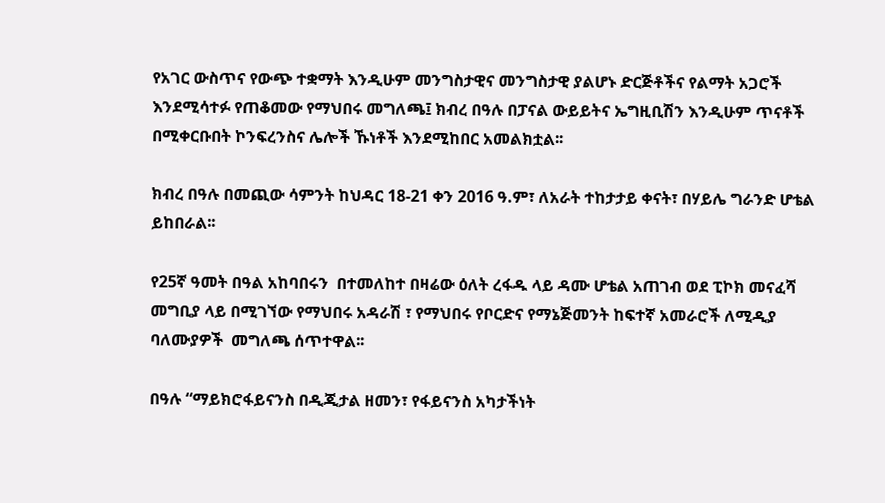የአገር ውስጥና የውጭ ተቋማት እንዲሁም መንግስታዊና መንግስታዊ ያልሆኑ ድርጅቶችና የልማት አጋሮች እንደሚሳተፉ የጠቆመው የማህበሩ መግለጫ፤ ክብረ በዓሉ በፓናል ውይይትና ኤግዚቢሽን እንዲሁም ጥናቶች በሚቀርቡበት ኮንፍረንስና ሌሎች ኹነቶች እንደሚከበር አመልክቷል፡፡

ክብረ በዓሉ በመጪው ሳምንት ከህዳር 18-21 ቀን 2016 ዓ.ም፣ ለአራት ተከታታይ ቀናት፣ በሃይሌ ግራንድ ሆቴል ይከበራል፡፡

የ25ኛ ዓመት በዓል አከባበሩን  በተመለከተ በዛሬው ዕለት ረፋዱ ላይ ዳሙ ሆቴል አጠገብ ወደ ፒኮክ መናፈሻ መግቢያ ላይ በሚገኘው የማህበሩ አዳራሽ ፣ የማህበሩ የቦርድና የማኔጅመንት ከፍተኛ አመራሮች ለሚዲያ ባለሙያዎች  መግለጫ ሰጥተዋል፡፡

በዓሉ “ማይክሮፋይናንስ በዲጂታል ዘመን፣ የፋይናንስ አካታችነት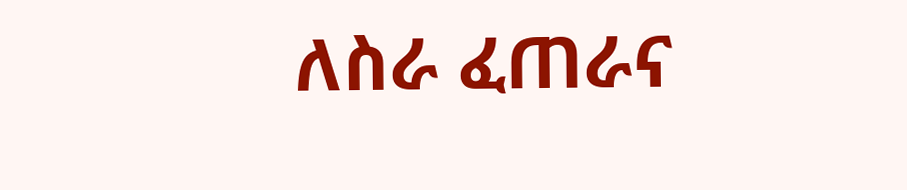ለስራ ፈጠራና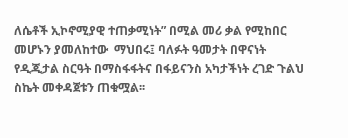ለሴቶች ኢኮኖሚያዊ ተጠቃሚነት” በሚል መሪ ቃል የሚከበር መሆኑን ያመለከተው  ማህበሩ፤ ባለፉት ዓመታት በዋናነት የዲጂታል ስርዓት በማስፋፋትና በፋይናንስ አካታችነት ረገድ ጉልህ ስኬት መቀዳጀቱን ጠቁሟል፡፡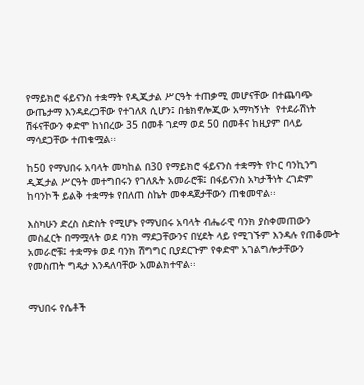የማይክሮ ፋይናንስ ተቋማት የዲጂታል ሥርዓት ተጠቃሚ መሆናቸው በተጨባጭ ውጤታማ እንዳደረጋቸው የተገለጸ ሲሆን፤ በቴክኖሎጂው አማካኝነት  የተደራሽነት ሽፋናቸውን ቀድሞ ከነበረው 35 በመቶ ገደማ ወደ 50 በመቶና ከዚያም በላይ ማሳደጋቸው ተጠቁሟል፡፡

ከ50 የማህበሩ አባላት መካከል በ30 የማይክሮ ፋይናንስ ተቋማት የኮር ባንኪንግ ዲጂታል ሥርዓት መተግበሩን የገለጹት አመራሮቹ፤ በፋይናንስ አካታችነት ረገድም ከባንኮች ይልቅ ተቋማቱ የበለጠ ስኬት መቀዳጀታቸውን ጠቁመዋል፡፡

እስካሁን ድረስ ስድስት የሚሆኑ የማህበሩ አባላት ብሔራዊ ባንክ ያስቀመጠውን መስፈርት በማሟላት ወደ ባንክ ማደጋቸውንና በሂደት ላይ የሚገኙም እንዳሉ የጠቆሙት አመራሮቹ፤ ተቋማቱ ወደ ባንክ ሽግግር ቢያደርጉም የቀድሞ አገልግሎታቸውን የመስጠት ግዴታ እንዳለባቸው አመልክተዋል፡፡


ማህበሩ የሴቶች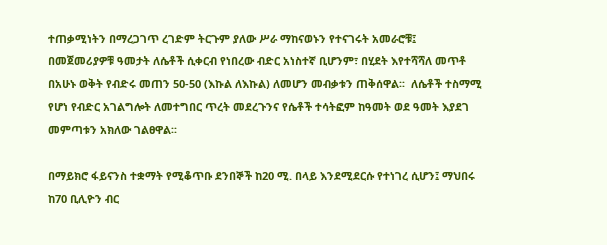ተጠቃሚነትን በማረጋገጥ ረገድም ትርጉም ያለው ሥራ ማከናወኑን የተናገሩት አመራሮቹ፤ በመጀመሪያዎቹ ዓመታት ለሴቶች ሲቀርብ የነበረው ብድር አነስተኛ ቢሆንም፣ በሂደት እየተሻሻለ መጥቶ በአሁኑ ወቅት የብድሩ መጠን 50-50 (እኩል ለእኩል) ለመሆን መብቃቱን ጠቅሰዋል፡፡  ለሴቶች ተስማሚ የሆነ የብድር አገልግሎት ለመተግበር ጥረት መደረጉንና የሴቶች ተሳትፎም ከዓመት ወደ ዓመት እያደገ  መምጣቱን አክለው ገልፀዋል፡፡

በማይክሮ ፋይናንስ ተቋማት የሚቆጥቡ ደንበኞች ከ20 ሚ. በላይ እንደሚደርሱ የተነገረ ሲሆን፤ ማህበሩ  ከ70 ቢሊዮን ብር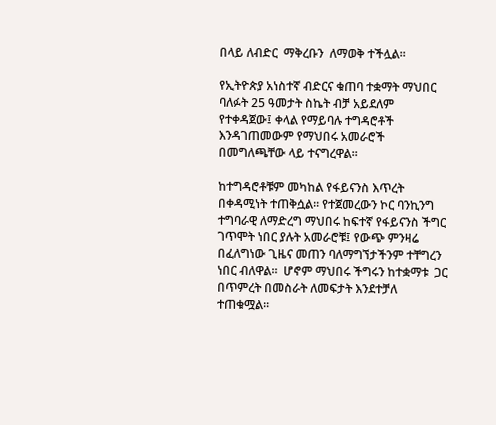በላይ ለብድር  ማቅረቡን  ለማወቅ ተችሏል፡፡

የኢትዮጵያ አነስተኛ ብድርና ቁጠባ ተቋማት ማህበር ባለፉት 25 ዓመታት ስኬት ብቻ አይደለም የተቀዳጀው፤ ቀላል የማይባሉ ተግዳሮቶች እንዳገጠመውም የማህበሩ አመራሮች በመግለጫቸው ላይ ተናግረዋል፡፡

ከተግዳሮቶቹም መካከል የፋይናንስ እጥረት በቀዳሚነት ተጠቅሷል፡፡ የተጀመረውን ኮር ባንኪንግ ተግባራዊ ለማድረግ ማህበሩ ከፍተኛ የፋይናንስ ችግር ገጥሞት ነበር ያሉት አመራሮቹ፤ የውጭ ምንዛሬ በፈለግነው ጊዜና መጠን ባለማግኘታችንም ተቸግረን ነበር ብለዋል፡፡  ሆኖም ማህበሩ ችግሩን ከተቋማቱ  ጋር በጥምረት በመስራት ለመፍታት እንደተቻለ ተጠቁሟል፡፡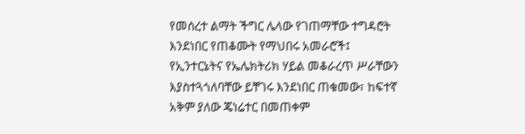የመሰረተ ልማት ችግር ሌላው የገጠማቸው ተግዳሮት እንደነበር የጠቆሙት የማህበሩ አመራሮች፤ የኢንተርኔትና የኤሌክትሪክ ሃይል መቆራረጥ ሥራቸውን እያስተጓጎለባቸው ይቸገሩ እንደነበር ጠቁመው፣ ከፍተኛ አቅም ያለው ጄነሬተር በመጠቀም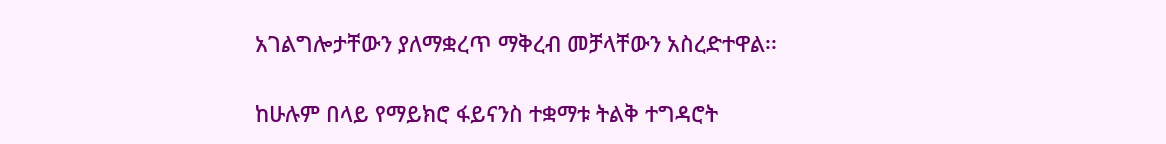አገልግሎታቸውን ያለማቋረጥ ማቅረብ መቻላቸውን አስረድተዋል፡፡

ከሁሉም በላይ የማይክሮ ፋይናንስ ተቋማቱ ትልቅ ተግዳሮት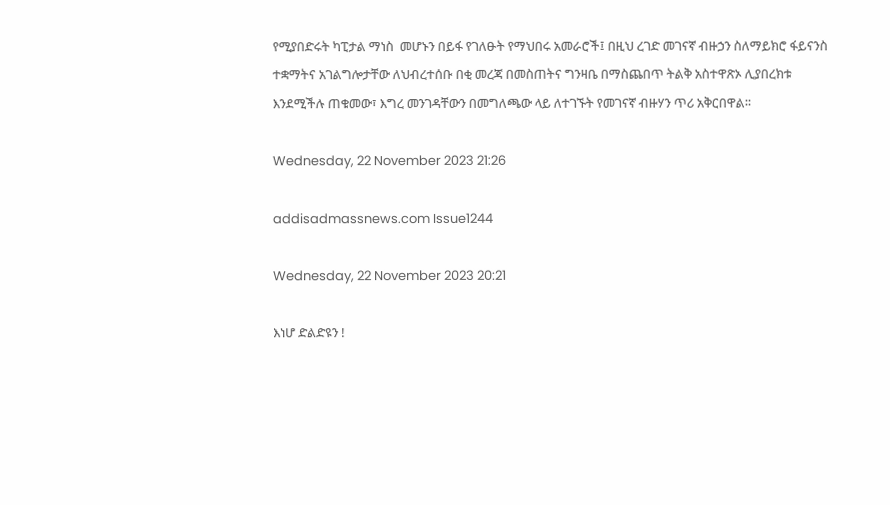የሚያበድሩት ካፒታል ማነስ  መሆኑን በይፋ የገለፁት የማህበሩ አመራሮች፤ በዚህ ረገድ መገናኛ ብዙኃን ስለማይክሮ ፋይናንስ ተቋማትና አገልግሎታቸው ለህብረተሰቡ በቂ መረጃ በመስጠትና ግንዛቤ በማስጨበጥ ትልቅ አስተዋጽኦ ሊያበረክቱ እንደሚችሉ ጠቁመው፣ እግረ መንገዳቸውን በመግለጫው ላይ ለተገኙት የመገናኛ ብዙሃን ጥሪ አቅርበዋል፡፡

Wednesday, 22 November 2023 21:26

addisadmassnews.com Issue1244

Wednesday, 22 November 2023 20:21

እነሆ ድልድዩን !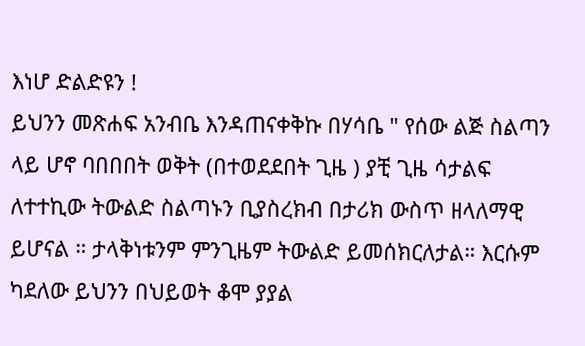እነሆ ድልድዩን !
ይህንን መጽሐፍ አንብቤ እንዳጠናቀቅኩ በሃሳቤ " የሰው ልጅ ስልጣን ላይ ሆኖ ባበበበት ወቅት (በተወደደበት ጊዜ ) ያቺ ጊዜ ሳታልፍ ለተተኪው ትውልድ ስልጣኑን ቢያስረክብ በታሪክ ውስጥ ዘላለማዊ ይሆናል ። ታላቅነቱንም ምንጊዜም ትውልድ ይመሰክርለታል። እርሱም ካደለው ይህንን በህይወት ቆሞ ያያል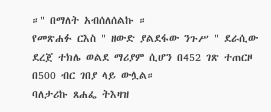።" በማለት አብሰለሰልኩ ።
የመጽሐፉ ርእስ " ዘውድ ያልደፋው ንጉሥ " ደራሲው ደረጀ ተክሌ ወልደ ማሪያም ሲሆን በ452 ገጽ ተጠርዞ  በ500 ብር ገበያ ላይ ውሏል።
ባለታሪኩ ጸሐፌ ትእዛዝ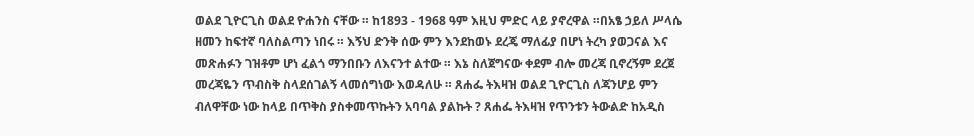ወልደ ጊዮርጊስ ወልደ ዮሐንስ ናቸው ። ከ1893 - 1968 ዓም እዚህ ምድር ላይ ያኖረዋል ።በአፄ ኃይለ ሥላሴ ዘመን ከፍተኛ ባለስልጣን ነበሩ ። እኝህ ድንቅ ሰው ምን እንደከወኑ ደረጄ ማለፊያ በሆነ ትረካ ያወጋናል እና መጽሐፉን ገዝቶም ሆነ ፈልጎ ማንበቡን ለእናንተ ልተው ። እኔ ስለጀግናው ቀደም ብሎ መረጃ ቢኖረኝም ደረጀ መረጃዬን ጥብስቅ ስላደሰገልኝ ላመሰግነው እወዳለሁ ። ጸሐፌ ትእዛዝ ወልደ ጊዮርጊስ ለጃንሆይ ምን ብለዋቸው ነው ከላይ በጥቅስ ያስቀመጥኩትን አባባል ያልኩት ? ጸሐፌ ትእዛዝ የጥንቱን ትውልድ ከአዲስ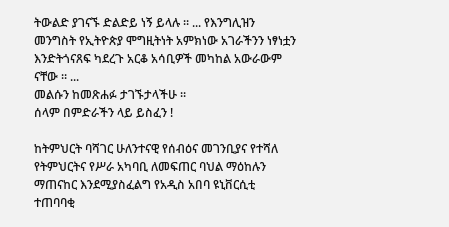ትውልድ ያገናኙ ድልድይ ነኝ ይላሉ ። ... የእንግሊዝን መንግስት የኢትዮጵያ ሞግዚትነት አምክነው አገራችንን ነፃነቷን እንድትጎናጸፍ ካደረጉ አርቆ አሳቢዎች መካከል አውራውም ናቸው ። ...
መልሱን ከመጽሐፉ ታገኙታላችሁ ።
ሰላም በምድራችን ላይ ይስፈን !

ከትምህርት ባሻገር ሁለንተናዊ የሰብዕና መገንቢያና የተሻለ የትምህርትና የሥራ አካባቢ ለመፍጠር ባህል ማዕከሉን ማጠናከር እንደሚያስፈልግ የአዲስ አበባ ዩኒቨርሲቲ ተጠባባቂ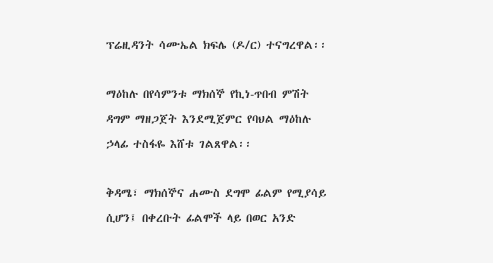ፕሬዚዳንት ሳሙኤል ክፍሌ (ዶ/ር) ተናግረዋል፡፡

ማዕከሉ በየሳምንቱ ማክሰኞ የኪነ-ጥበብ ምሽት ዳግም ማዘጋጀት እንደሚጀምር የባህል ማዕከሉ ኃላፊ ተስፋዬ እሸቱ ገልጸዋል፡፡

ቅዳሜ፣ ማክሰኞና ሐሙስ ደግሞ ፊልም የሚያሳይ ሲሆን፤ በቀረቡት ፊልሞች ላይ በወር አንድ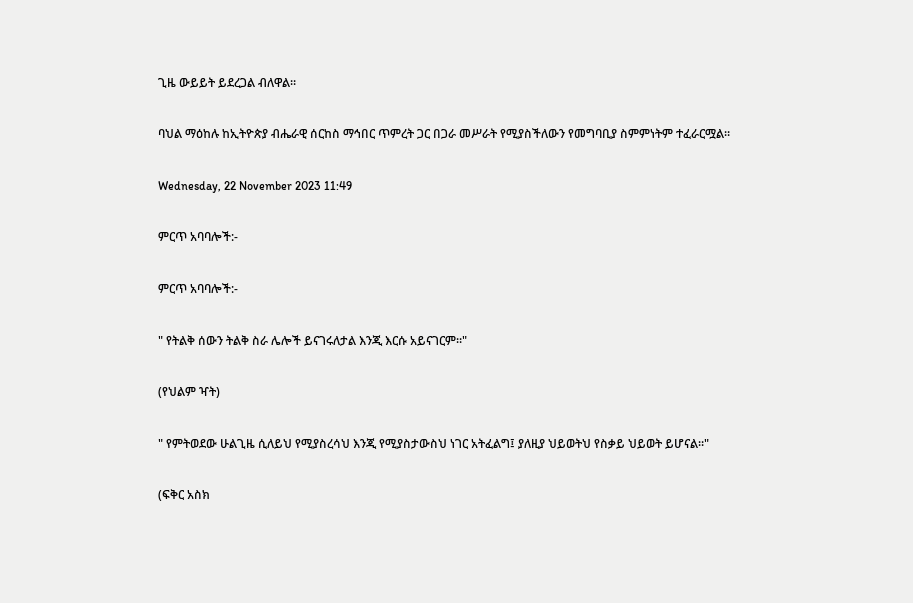ጊዜ ውይይት ይደረጋል ብለዋል።

ባህል ማዕከሉ ከኢትዮጵያ ብሔራዊ ሰርከስ ማኅበር ጥምረት ጋር በጋራ መሥራት የሚያስችለውን የመግባቢያ ስምምነትም ተፈራርሟል።

Wednesday, 22 November 2023 11:49

ምርጥ አባባሎች:-

ምርጥ አባባሎች:-

" የትልቅ ሰውን ትልቅ ስራ ሌሎች ይናገሩለታል እንጂ እርሱ አይናገርም።"

(የህልም ዣት)

" የምትወደው ሁልጊዜ ሲለይህ የሚያስረሳህ እንጂ የሚያስታውስህ ነገር አትፈልግ፤ ያለዚያ ህይወትህ የስቃይ ህይወት ይሆናል።"

(ፍቅር አስክ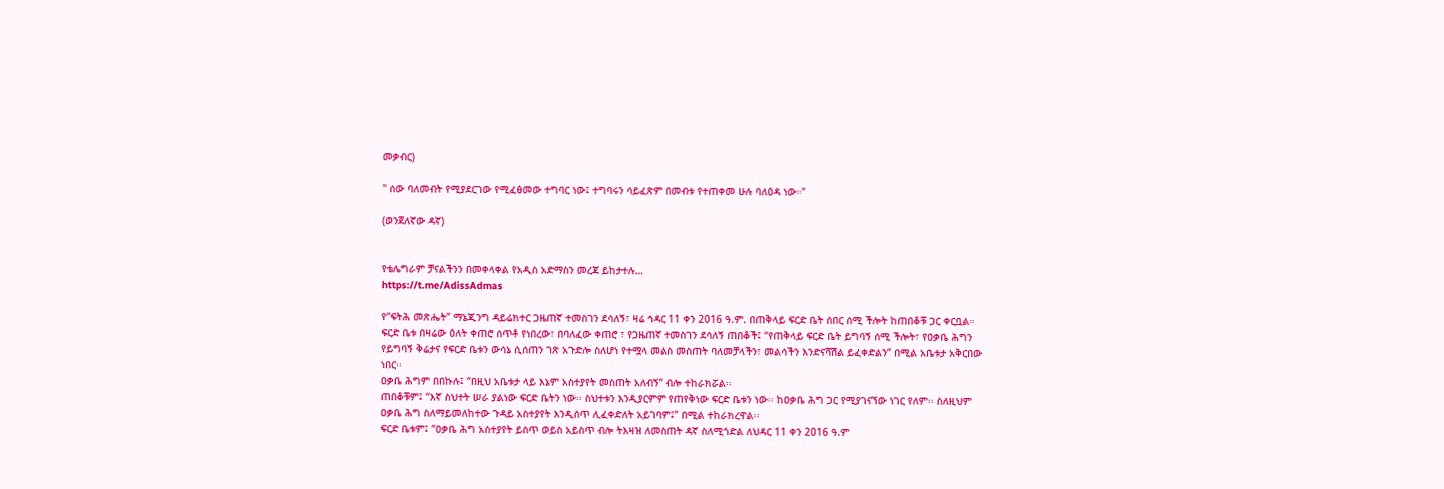መቃብር)

" ሰው ባለመብት የሚያደርገው የሚፈፅመው ተግባር ነው፤ ተግባሩን ሳይፈጽም በመብቱ የተጠቀመ ሁሉ ባለዕዳ ነው።"

(ወንጀለኛው ዳኛ)


የቴሌግራም ቻናልችንን በመቀላቀል የአዲስ አድማስን መረጃ ይከታተሉ…
https://t.me/AdissAdmas

የ“ፍትሕ መጽሔት” ማኔጂንግ ዳይሬክተር ጋዜጠኛ ተመስገን ደሳለኝ፣ ዛሬ ኅዳር 11 ቀን 2016 ዓ.ም. በጠቅላይ ፍርድ ቤት ሰበር ሰሚ ችሎት ከጠበቆቹ ጋር ቀርቧል።
ፍርድ ቤቱ በዛሬው ዕለት ቀጠሮ ሰጥቶ የነበረው፣ በባለፈው ቀጠሮ ፣ የጋዜጠኛ ተመስገን ደሳለኝ ጠበቆች፤ “የጠቅላይ ፍርድ ቤት ይግባኝ ሰሚ ችሎት፣ የዐቃቤ ሕግን የይግባኝ ቅሬታና የፍርድ ቤቱን ውሳኔ ሲሰጠን ገጽ አጉድሎ ስለሆነ የተሟላ መልስ መስጠት ባለመቻላችን፣ መልሳችን እንድናሻሽል ይፈቀድልን” በሚል አቤቱታ አቅርበው ነበር፡፡
ዐቃቤ ሕግም በበኩሉ፤ “በዚህ አቤቱታ ላይ እኔም አስተያየት መስጠት አለብኝ” ብሎ ተከራክሯል፡፡
ጠበቆቹም፤ “እኛ ስህተት ሠራ ያልነው ፍርድ ቤትን ነው፡፡ ስህተቱን እንዲያርምም የጠየቅነው ፍርድ ቤቱን ነው፡፡ ከዐቃቤ ሕግ ጋር የሚያገናኘው ነገር የለም፡፡ ስለዚህም ዐቃቤ ሕግ ስለማይመለከተው ጉዳይ አስተያየት እንዲሰጥ ሊፈቀድለት አይገባም፤” በሚል ተከራክረዋል፡፡
ፍርድ ቤቱም፤ “ዐቃቤ ሕግ አስተያየት ይስጥ ወይስ አይስጥ ብሎ ትእዛዝ ለመስጠት ዳኛ ስለሚጎድል ለህዳር 11 ቀን 2016 ዓ.ም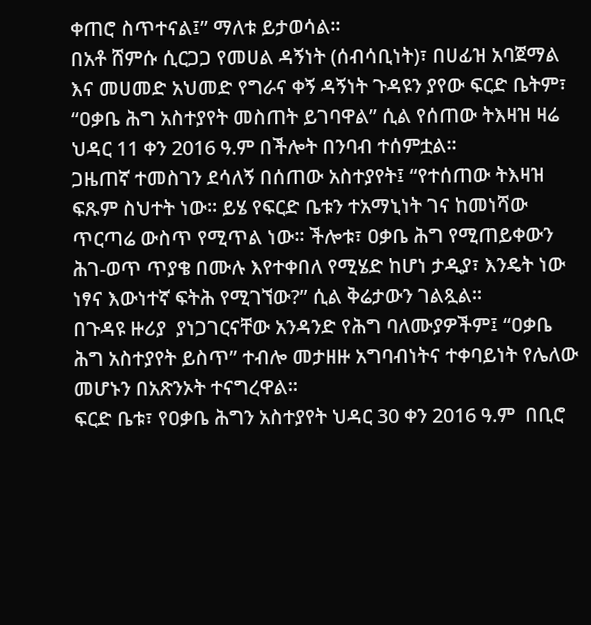ቀጠሮ ስጥተናል፤” ማለቱ ይታወሳል፡፡
በአቶ ሸምሱ ሲርጋጋ የመሀል ዳኝነት (ሰብሳቢነት)፣ በሀፊዝ አባጀማል እና መሀመድ አህመድ የግራና ቀኝ ዳኝነት ጉዳዩን ያየው ፍርድ ቤትም፣ “ዐቃቤ ሕግ አስተያየት መስጠት ይገባዋል” ሲል የሰጠው ትእዛዝ ዛሬ ህዳር 11 ቀን 2016 ዓ.ም በችሎት በንባብ ተሰምቷል፡፡
ጋዜጠኛ ተመስገን ደሳለኝ በሰጠው አስተያየት፤ “የተሰጠው ትእዛዝ  ፍጹም ስህተት ነው፡፡ ይሄ የፍርድ ቤቱን ተአማኒነት ገና ከመነሻው ጥርጣሬ ውስጥ የሚጥል ነው፡፡ ችሎቱ፣ ዐቃቤ ሕግ የሚጠይቀውን ሕገ-ወጥ ጥያቄ በሙሉ እየተቀበለ የሚሄድ ከሆነ ታዲያ፣ እንዴት ነው ነፃና እውነተኛ ፍትሕ የሚገኘው?” ሲል ቅሬታውን ገልጿል፡፡
በጉዳዩ ዙሪያ  ያነጋገርናቸው አንዳንድ የሕግ ባለሙያዎችም፤ “ዐቃቤ ሕግ አስተያየት ይስጥ” ተብሎ መታዘዙ አግባብነትና ተቀባይነት የሌለው መሆኑን በአጽንኦት ተናግረዋል፡፡
ፍርድ ቤቱ፣ የዐቃቤ ሕግን አስተያየት ህዳር 30 ቀን 2016 ዓ.ም  በቢሮ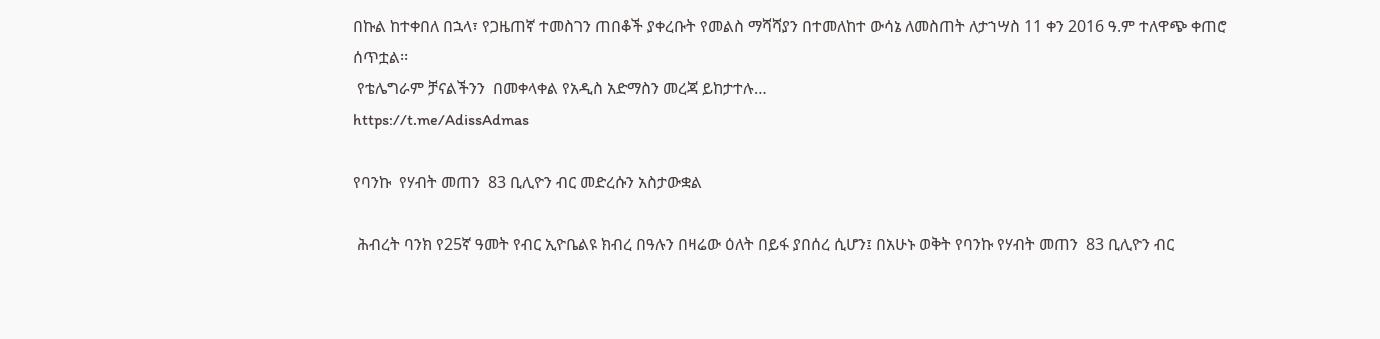በኩል ከተቀበለ በኋላ፣ የጋዜጠኛ ተመስገን ጠበቆች ያቀረቡት የመልስ ማሻሻያን በተመለከተ ውሳኔ ለመስጠት ለታኀሣስ 11 ቀን 2016 ዓ.ም ተለዋጭ ቀጠሮ ሰጥቷል፡፡
 የቴሌግራም ቻናልችንን  በመቀላቀል የአዲስ አድማስን መረጃ ይከታተሉ…
https://t.me/AdissAdmas

የባንኩ  የሃብት መጠን  83 ቢሊዮን ብር መድረሱን አስታውቋል

 ሕብረት ባንክ የ25ኛ ዓመት የብር ኢዮቤልዩ ክብረ በዓሉን በዛሬው ዕለት በይፋ ያበሰረ ሲሆን፤ በአሁኑ ወቅት የባንኩ የሃብት መጠን  83 ቢሊዮን ብር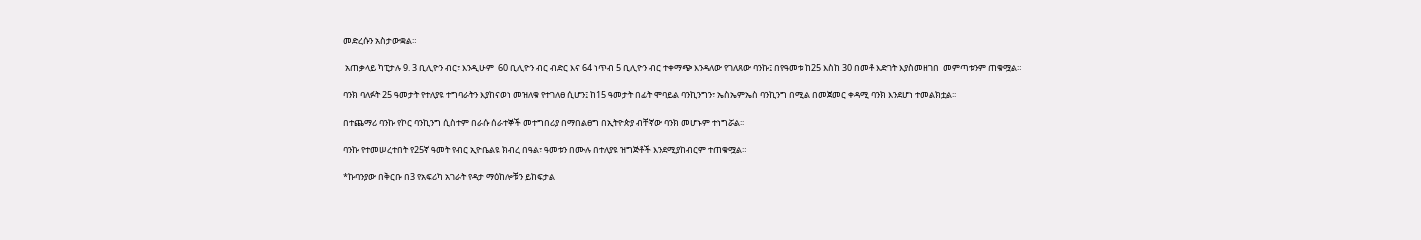መድረሱን አስታውቋል።

 አጠቃላይ ካፒታሉ 9. 3 ቢሊዮን ብር፣ እንዲሁም  60 ቢሊዮን ብር ብድር እና 64 ነጥብ 5 ቢሊዮን ብር ተቀማጭ እንዳለው የገለጸው ባንኩ፤ በየዓመቱ ከ25 እስከ 30 በመቶ እድገት እያስመዘገበ  መምጣቱንም ጠቁሟል።

ባንክ ባለፉት 25 ዓመታት የተለያዩ ተግባራትን እያከናወነ መዝለቁ የተገለፀ ሲሆን፤ ከ15 ዓመታት በፊት ሞባይል ባንኪንግን፣ ኤስኤምኤስ ባንኪንግ በሚል በመጀመር ቀዳሚ ባንክ እንደሆነ ተመልክቷል፡፡

በተጨማሪ ባንኩ የኮር ባንኪንግ ሲስተም በራሱ ሰራተኞች መተግበሪያ በማበልፀግ በኢትዮጵያ ብቸኛው ባንክ መሆኑም ተነግሯል፡፡

ባንኩ የተመሠረተበት የ25ኛ ዓመት የብር ኢዮቤልዩ ክብረ በዓል፣ ዓመቱን በሙሉ በተለያዩ ዝግጅቶች እንደሚያከብርም ተጠቁሟል።

*ኩባንያው በቅርቡ በ3 የአፍሪካ አገራት የዳታ ማዕከሎቹን ይከፍታል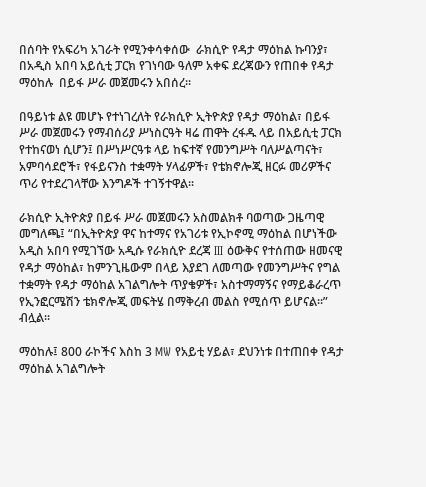በሰባት የአፍሪካ አገራት የሚንቀሳቀሰው  ራክሲዮ የዳታ ማዕከል ኩባንያ፣ በአዲስ አበባ አይሲቲ ፓርክ የገነባው ዓለም አቀፍ ደረጃውን የጠበቀ የዳታ ማዕከሉ  በይፋ ሥራ መጀመሩን አበሰረ፡፡

በዓይነቱ ልዩ መሆኑ የተነገረለት የራክሲዮ ኢትዮጵያ የዳታ ማዕከል፣ በይፋ ሥራ መጀመሩን የማብሰሪያ ሥነስርዓት ዛሬ ጠዋት ረፋዱ ላይ በአይሲቲ ፓርክ የተከናወነ ሲሆን፤ በሥነሥርዓቱ ላይ ከፍተኛ የመንግሥት ባለሥልጣናት፣ አምባሳደሮች፣ የፋይናንስ ተቋማት ሃላፊዎች፣ የቴክኖሎጂ ዘርፉ መሪዎችና ጥሪ የተደረገላቸው እንግዶች ተገኝተዋል፡፡

ራክሲዮ ኢትዮጵያ በይፋ ሥራ መጀመሩን አስመልክቶ ባወጣው ጋዜጣዊ መግለጫ፤ “በኢትዮጵያ ዋና ከተማና የአገሪቱ የኢኮኖሚ ማዕከል በሆነችው አዲስ አበባ የሚገኘው አዲሱ የራክሲዮ ደረጃ III ዕውቅና የተሰጠው ዘመናዊ የዳታ ማዕከል፣ ከምንጊዜውም በላይ እያደገ ለመጣው የመንግሥትና የግል ተቋማት የዳታ ማዕከል አገልግሎት ጥያቄዎች፣ አስተማማኝና የማይቆራረጥ የኢንፎርሜሽን ቴክኖሎጂ መፍትሄ በማቅረብ መልስ የሚሰጥ ይሆናል፡፡” ብሏል፡፡

ማዕከሉ፤ 800 ራኮችና እስከ 3 MW የአይቲ ሃይል፣ ደህንነቱ በተጠበቀ የዳታ ማዕከል አገልግሎት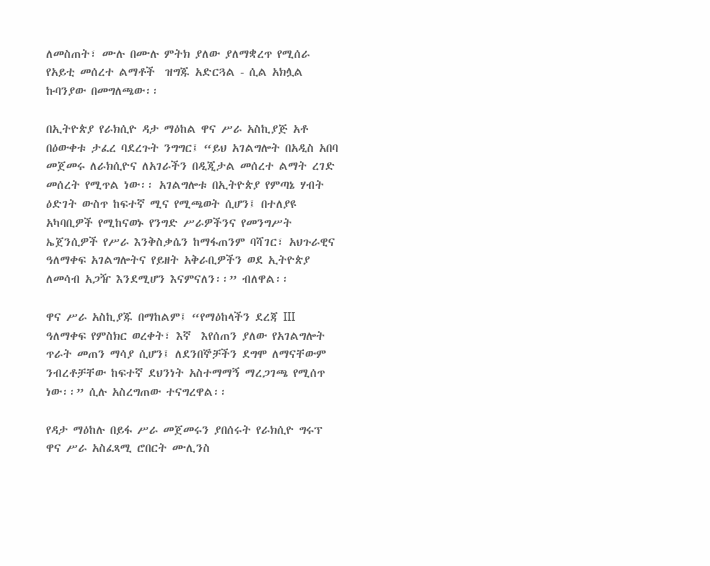ለመስጠት፣ ሙሉ በሙሉ ምትክ ያለው ያለማቋረጥ የሚሰራ የአይቲ መሰረተ ልማቶች  ዝግጁ አድርጓል - ሲል አክሏል ኩባንያው በመግለጫው፡፡

በኢትዮጵያ የራክሲዮ ዳታ ማዕከል ዋና ሥራ አስኪያጅ አቶ በዕውቀቱ ታፈረ ባደረጉት ንግግር፤ “ይህ አገልግሎት በአዲስ አበባ መጀመሩ ለራክሲዮና ለአገራችን በዲጂታል መሰረተ ልማት ረገድ መሰረት የሚጥል ነው፡፡ አገልግሎቱ በኢትዮጵያ የምጣኔ ሃብት ዕድገት ውስጥ ከፍተኛ ሚና የሚጫወት ሲሆን፤ በተለያዩ አካባቢዎች የሚከናወኑ የንግድ ሥራዎችንና የመንግሥት ኤጀንሲዎች የሥራ እንቅስቃሴን ከማፋጠንም ባሻገር፣ አህጉራዊና ዓለማቀፍ አገልግሎትና የይዘት አቅራቢዎችን ወደ ኢትዮጵያ ለመሳብ አጋዥ እንደሚሆን እናምናለን፡፡” ብለዋል፡፡

ዋና ሥራ አስኪያጁ በማከልም፤ “የማዕከላችን ደረጃ III ዓለማቀፍ የምስክር ወረቀት፣ እኛ  እየሰጠን ያለው የአገልግሎት ጥራት መጠን ማሳያ ሲሆን፤ ለደንበኞቻችን ደግሞ ለማናቸውም ንብረቶቻቸው ከፍተኛ ደህንነት አስተማማኝ ማረጋገጫ የሚሰጥ ነው፡፡” ሲሉ አስረግጠው ተናግረዋል፡፡

የዳታ ማዕከሉ በይፋ ሥራ መጀመሩን ያበሰሩት የራክሲዮ ግሩፕ ዋና ሥራ አስፈጻሚ ሮበርት ሙሊንስ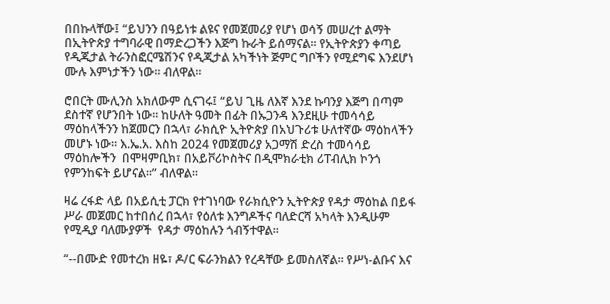በበኩላቸው፤ “ይህንን በዓይነቱ ልዩና የመጀመሪያ የሆነ ወሳኝ መሠረተ ልማት በኢትዮጵያ ተግባራዊ በማድረጋችን እጅግ ኩራት ይሰማናል፡፡ የኢትዮጵያን ቀጣይ የዲጂታል ትራንስፎርሜሽንና የዲጂታል አካችነት ጅምር ግቦችን የሚደግፍ እንደሆነ ሙሉ እምነታችን ነው፡፡ ብለዋል፡፡

ሮበርት ሙሊንስ አክለውም ሲናገሩ፤ “ይህ ጊዜ ለእኛ እንደ ኩባንያ እጅግ በጣም ደስተኛ የሆንበት ነው፡፡ ከሁለት ዓመት በፊት በኡጋንዳ እንደዚሁ ተመሳሳይ ማዕከላችንን ከጀመርን በኋላ፣ ራክሲዮ ኢትዮጵያ በአህጉሪቱ ሁለተኛው ማዕከላችን  መሆኑ ነው፡፡ እ.ኤ.አ. እስከ 2024 የመጀመሪያ አጋማሽ ድረስ ተመሳሳይ ማዕከሎችን  በሞዛምቢክ፣ በአይቮሪኮስትና በዲሞክራቲክ ሪፐብሊክ ኮንጎ የምንከፍት ይሆናል፡፡” ብለዋል፡፡

ዛሬ ረፋድ ላይ በአይሲቲ ፓርክ የተገነባው የራክሲዮን ኢትዮጵያ የዳታ ማዕከል በይፋ ሥራ መጀመር ከተበሰረ በኋላ፣ የዕለቱ እንግዶችና ባለድርሻ አካላት እንዲሁም የሚዲያ ባለሙያዎች  የዳታ ማዕከሉን ጎብኝተዋል፡፡

“--በሙድ የመተረክ ዘዬ፣ ዶ/ር ፍራንክልን የረዳቸው ይመስለኛል። የሥነ-ልቡና እና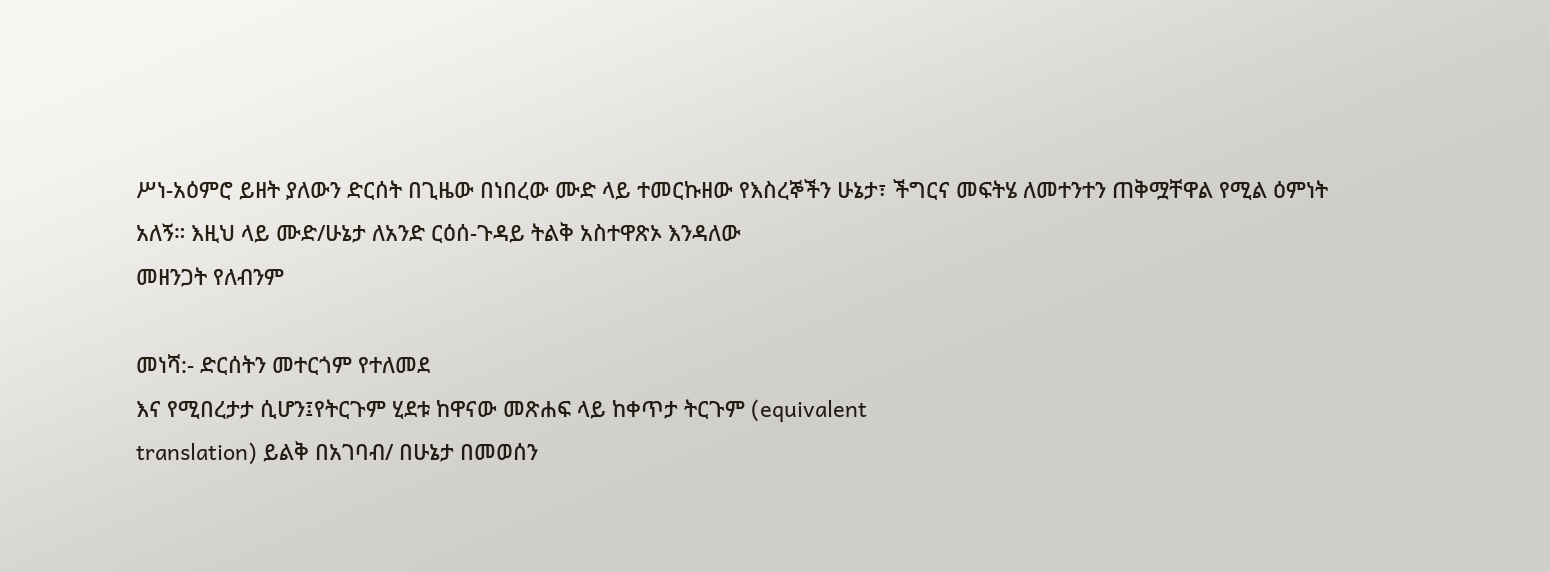ሥነ-አዕምሮ ይዘት ያለውን ድርሰት በጊዜው በነበረው ሙድ ላይ ተመርኩዘው የእስረኞችን ሁኔታ፣ ችግርና መፍትሄ ለመተንተን ጠቅሟቸዋል የሚል ዕምነት አለኝ። እዚህ ላይ ሙድ/ሁኔታ ለአንድ ርዕሰ-ጉዳይ ትልቅ አስተዋጽኦ እንዳለው
መዘንጋት የለብንም

መነሻ:- ድርሰትን መተርጎም የተለመደ
እና የሚበረታታ ሲሆን፤የትርጉም ሂደቱ ከዋናው መጽሐፍ ላይ ከቀጥታ ትርጉም (equivalent
translation) ይልቅ በአገባብ/ በሁኔታ በመወሰን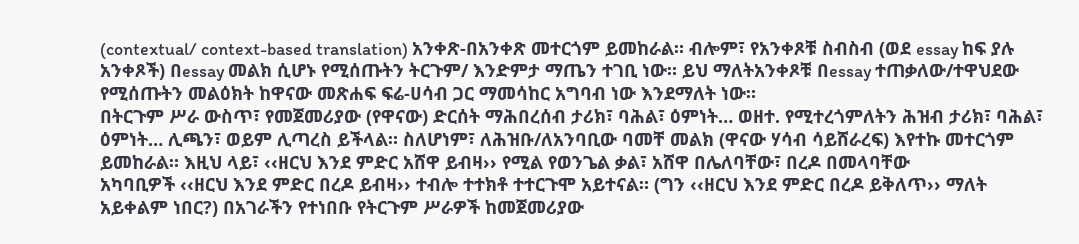(contextual/ context-based translation) አንቀጽ-በአንቀጽ መተርጎም ይመከራል። ብሎም፣ የአንቀጾቹ ስብስብ (ወደ essay ከፍ ያሉ አንቀጾች) በessay መልክ ሲሆኑ የሚሰጡትን ትርጉም/ እንድምታ ማጤን ተገቢ ነው። ይህ ማለትአንቀጾቹ በessay ተጠቃለው/ተዋህደው የሚሰጡትን መልዕክት ከዋናው መጽሐፍ ፍሬ-ሀሳብ ጋር ማመሳከር አግባብ ነው እንደማለት ነው።
በትርጉም ሥራ ውስጥ፣ የመጀመሪያው (የዋናው) ድርሰት ማሕበረሰብ ታሪክ፣ ባሕል፣ ዕምነት… ወዘተ. የሚተረጎምለትን ሕዝብ ታሪክ፣ ባሕል፣ ዕምነት… ሊጫን፣ ወይም ሊጣረስ ይችላል። ስለሆነም፣ ለሕዝቡ/ለአንባቢው ባመቸ መልክ (ዋናው ሃሳብ ሳይሸራረፍ) እየተኩ መተርጎም ይመከራል። እዚህ ላይ፣ ‹‹ዘርህ እንደ ምድር አሸዋ ይብዛ›› የሚል የወንጌል ቃል፣ አሸዋ በሌለባቸው፣ በረዶ በመላባቸው
አካባቢዎች ‹‹ዘርህ እንደ ምድር በረዶ ይብዛ›› ተብሎ ተተክቶ ተተርጉሞ አይተናል። (ግን ‹‹ዘርህ እንደ ምድር በረዶ ይቅለጥ›› ማለት አይቀልም ነበር?) በአገራችን የተነበቡ የትርጉም ሥራዎች ከመጀመሪያው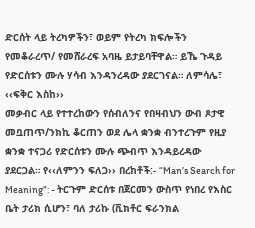ድርሰት ላይ ትረካዎችን፣ ወይም የትረካ ክፍሎችን የመቆራረጥ/ የመሸራረፍ አባዜ ይታይባቸዋል። ይኼ ጉዳይ የድርሰቱን ሙሉ ሃሳብ እንዳንረዳው ያደርገናል። ለምሳሌ፣ ‹‹ፍቅር እስከ››
መቃብር ላይ የተተረከውን የሰብለንና የበዛብህን ውብ ጾታዊ መቧጠጥ/ንክኪ ቆርጠን ወደ ሌላ ቋንቋ ብንተረጉም የዚያ ቋንቋ ተናጋሪ የድርሰቱን ሙሉ ጭብጥ እንዳይረዳው ያደርጋል። የ‹‹ለምንን ፍለጋ›› በረከቶች:- “Man’s Search for Meaning”: - ትርጉም ድርሰቱ በጀርመን ውስጥ የነበረ የእስር ቤት ታሪክ ሲሆን፣ ባለ ታሪኩ (ቪክቶር ፍራንክል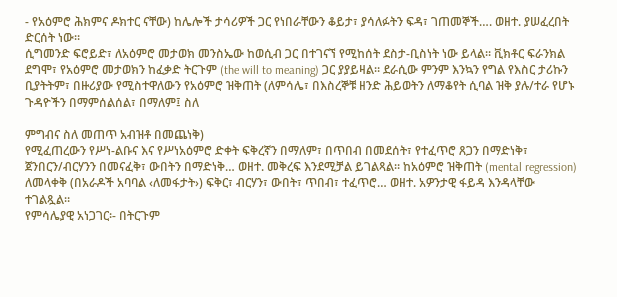- የአዕምሮ ሕክምና ዶክተር ናቸው) ከሌሎች ታሳሪዎች ጋር የነበራቸውን ቆይታ፣ ያሳለፉትን ፍዳ፣ ገጠመኞች…. ወዘተ. ያሠፈረበት ድርሰት ነው።
ሲግመንድ ፍሮይድ፣ ለአዕምሮ መታወክ መንስኤው ከወሲብ ጋር በተገናኘ የሚከሰት ደስታ-ቢስነት ነው ይላል። ቪክቶር ፍራንክል ደግሞ፣ የአዕምሮ መታወክን ከፈቃድ ትርጉም (the will to meaning) ጋር ያያይዛል። ደራሲው ምንም እንኳን የግል የእስር ታሪኩን ቢያትትም፣ በዙሪያው የሚስተዋለውን የአዕምሮ ዝቅጠት (ለምሳሌ፣ በእስረኞቹ ዘንድ ሕይወትን ለማቆየት ሲባል ዝቅ ያሉ/ተራ የሆኑ ጉዳዮችን በማምሰልሰል፣ በማለም፤ ስለ

ምግብና ስለ መጠጥ አብዝቶ በመጨነቅ)
የሚፈጠረውን የሥነ-ልቡና እና የሥነአዕምሮ ድቀት ፍቅረኛን በማለም፣ በጥበብ በመደሰት፣ የተፈጥሮ ጸጋን በማድነቅ፣ ጀንበርን/ብርሃንን በመናፈቅ፣ ውበትን በማድነቅ… ወዘተ. መቅረፍ እንደሚቻል ይገልጻል። ከአዕምሮ ዝቅጠት (mental regression) ለመላቀቅ (በአራዶች አባባል ‹ለመፋታት›) ፍቅር፣ ብርሃን፣ ውበት፣ ጥበብ፣ ተፈጥሮ… ወዘተ. አዎንታዊ ፋይዳ እንዳላቸው ተገልጿል።
የምሳሌያዊ አነጋገር፡- በትርጉም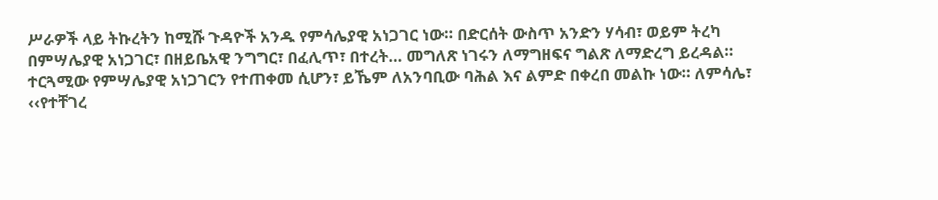ሥራዎች ላይ ትኩረትን ከሚሹ ጉዳዮች አንዱ የምሳሌያዊ አነጋገር ነው። በድርሰት ውስጥ አንድን ሃሳብ፣ ወይም ትረካ በምሣሌያዊ አነጋገር፣ በዘይቤአዊ ንግግር፣ በፈሊጥ፣ በተረት… መግለጽ ነገሩን ለማግዘፍና ግልጽ ለማድረግ ይረዳል። ተርጓሚው የምሣሌያዊ አነጋገርን የተጠቀመ ሲሆን፣ ይኼም ለአንባቢው ባሕል እና ልምድ በቀረበ መልኩ ነው። ለምሳሌ፣ ‹‹የተቸገረ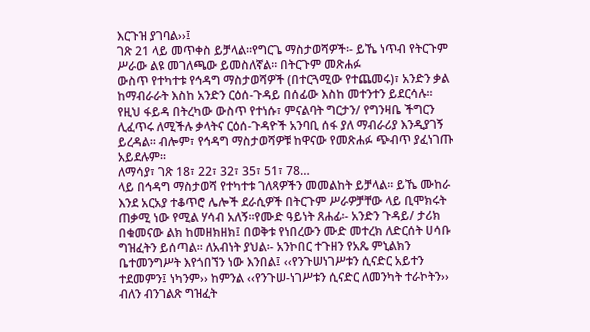እርጉዝ ያገባል››፤
ገጽ 21 ላይ መጥቀስ ይቻላል።የግርጌ ማስታወሻዎች፡- ይኼ ነጥብ የትርጉም ሥራው ልዩ መገለጫው ይመስለኛል። በትርጉም መጽሐፉ
ውስጥ የተካተቱ የኅዳግ ማስታወሻዎች (በተርጓሚው የተጨመሩ)፣ አንድን ቃል ከማብራራት እስከ አንድን ርዕሰ-ጉዳይ በሰፊው እስከ መተንተን ይደርሳሉ። የዚህ ፋይዳ በትረካው ውስጥ የተነሱ፣ ምናልባት ግርታን/ የግንዛቤ ችግርን ሊፈጥሩ ለሚችሉ ቃላትና ርዕሰ-ጉዳዮች አንባቢ ሰፋ ያለ ማብራሪያ እንዲያገኝ ይረዳል። ብሎም፣ የኅዳግ ማስታወሻዎቹ ከዋናው የመጽሐፉ ጭብጥ ያፈነገጡ አይደሉም።
ለማሳያ፣ ገጽ 18፣ 22፣ 32፣ 35፣ 51፣ 78…
ላይ በኅዳግ ማስታወሻ የተካተቱ ገለጻዎችን መመልከት ይቻላል። ይኼ ሙከራ እንደ አርአያ ተቆጥሮ ሌሎች ደራሲዎች በትርጉም ሥራዎቻቸው ላይ ቢሞክሩት ጠቃሚ ነው የሚል ሃሳብ አለኝ።የሙድ ዓይነት ጸሐፊ፡- አንድን ጉዳይ/ ታሪክ በቁመናው ልክ ከመዘክዘክ፤ በወቅቱ የነበረውን ሙድ መተረክ ለድርሰት ሀሳቡ ግዝፈትን ይሰጣል። ለአብነት ያህል፡- አንኮበር ተጉዘን የአጼ ምኒልክን ቤተመንግሥት እየጎበኘን ነው እንበል፤ ‹‹የንጉሠነገሥቱን ሲናድር አይተን ተደመምን፤ ነካንም›› ከምንል ‹‹የንጉሠ-ነገሥቱን ሲናድር ለመንካት ተራኮትን›› ብለን ብንገልጽ ግዝፈት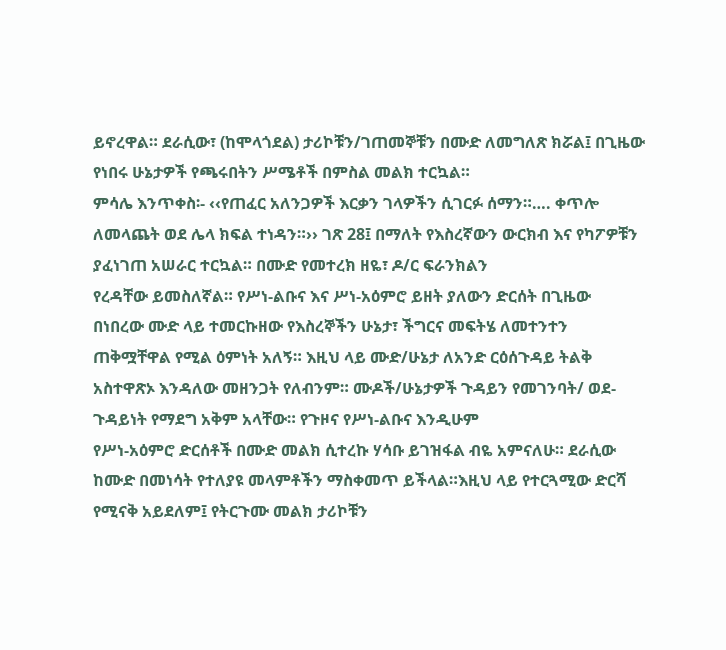ይኖረዋል። ደራሲው፣ (ከሞላጎደል) ታሪኮቹን/ገጠመኞቹን በሙድ ለመግለጽ ክሯል፤ በጊዜው የነበሩ ሁኔታዎች የጫሩበትን ሥሜቶች በምስል መልክ ተርኳል።
ምሳሌ እንጥቀስ፡- ‹‹የጠፈር አለንጋዎች እርቃን ገላዎችን ሲገርፉ ሰማን።…. ቀጥሎ ለመላጨት ወደ ሌላ ክፍል ተነዳን።›› ገጽ 28፤ በማለት የእስረኛውን ውርክብ እና የካፖዎቹን ያፈነገጠ አሠራር ተርኳል። በሙድ የመተረክ ዘዬ፣ ዶ/ር ፍራንክልን
የረዳቸው ይመስለኛል። የሥነ-ልቡና እና ሥነ-አዕምሮ ይዘት ያለውን ድርሰት በጊዜው በነበረው ሙድ ላይ ተመርኩዘው የእስረኞችን ሁኔታ፣ ችግርና መፍትሄ ለመተንተን ጠቅሟቸዋል የሚል ዕምነት አለኝ። እዚህ ላይ ሙድ/ሁኔታ ለአንድ ርዕሰጉዳይ ትልቅ አስተዋጽኦ እንዳለው መዘንጋት የለብንም። ሙዶች/ሁኔታዎች ጉዳይን የመገንባት/ ወደ-ጉዳይነት የማደግ አቅም አላቸው። የጉዞና የሥነ-ልቡና እንዲሁም
የሥነ-አዕምሮ ድርሰቶች በሙድ መልክ ሲተረኩ ሃሳቡ ይገዝፋል ብዬ አምናለሁ። ደራሲው ከሙድ በመነሳት የተለያዩ መላምቶችን ማስቀመጥ ይችላል።እዚህ ላይ የተርጓሚው ድርሻ የሚናቅ አይደለም፤ የትርጉሙ መልክ ታሪኮቹን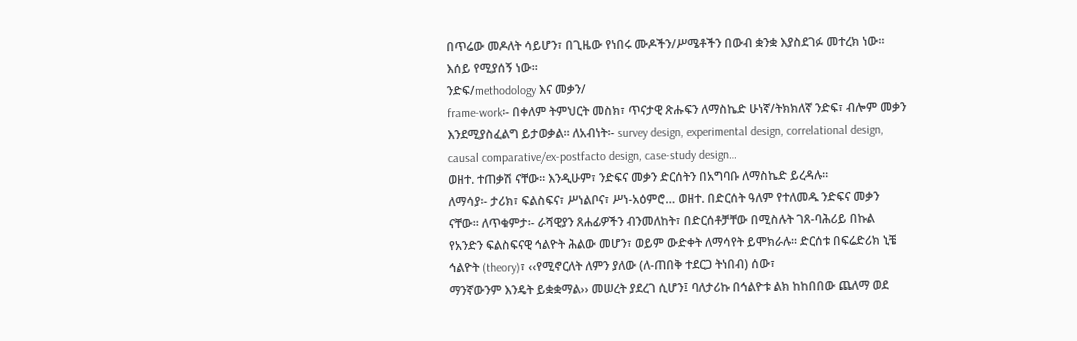በጥሬው መዶለት ሳይሆን፣ በጊዜው የነበሩ ሙዶችን/ሥሜቶችን በውብ ቋንቋ እያስደገፉ መተረክ ነው። እሰይ የሚያሰኝ ነው።
ንድፍ/methodology እና መቃን/
frame-work፡- በቀለም ትምህርት መስክ፣ ጥናታዊ ጽሑፍን ለማስኬድ ሁነኛ/ትክክለኛ ንድፍ፣ ብሎም መቃን እንደሚያስፈልግ ይታወቃል። ለአብነት፡- survey design, experimental design, correlational design, causal comparative/ex-postfacto design, case-study design…
ወዘተ. ተጠቃሽ ናቸው። እንዲሁም፣ ንድፍና መቃን ድርሰትን በአግባቡ ለማስኬድ ይረዳሉ።
ለማሳያ፡- ታሪክ፣ ፍልስፍና፣ ሥነልቦና፣ ሥነ-አዕምሮ… ወዘተ. በድርሰት ዓለም የተለመዱ ንድፍና መቃን ናቸው። ለጥቁምታ፡- ራሻዊያን ጸሐፊዎችን ብንመለከት፣ በድርሰቶቻቸው በሚስሉት ገጸ-ባሕሪይ በኩል የአንድን ፍልስፍናዊ ኅልዮት ሕልው መሆን፣ ወይም ውድቀት ለማሳየት ይሞክራሉ። ድርሰቱ በፍሬድሪክ ኒቼ ኅልዮት (theory)፣ ‹‹የሚኖርለት ለምን ያለው (ለ-ጠበቅ ተደርጋ ትነበብ) ሰው፣
ማንኛውንም እንዴት ይቋቋማል›› መሠረት ያደረገ ሲሆን፤ ባለታሪኩ በኅልዮቱ ልክ ከከበበው ጨለማ ወደ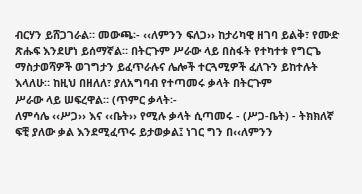ብርሃን ይሸጋገራል። መውጫ፡- ‹‹ለምንን ፍለጋ›› ከታሪካዊ ዘገባ ይልቅ፣ የሙድ ጽሑፍ እንደሆነ ይሰማኛል። በትርጉም ሥራው ላይ በስፋት የተካተቱ የግርጌ ማስታወሻዎች ወገግታን ይፈጥራሉና ሌሎች ተርጓሚዎች ፈለጉን ይከተሉት እላለሁ። ከዚህ በዘለለ፣ ያለአግባብ የተጣመሩ ቃላት በትርጉም
ሥራው ላይ ሠፍረዋል። (ጥምር ቃላት፡-
ለምሳሌ ‹‹ሥጋ›› እና ‹‹ቤት›› የሚሉ ቃላት ሲጣመሩ - (ሥጋ-ቤት) - ትክክለኛ ፍቺ ያለው ቃል እንደሚፈጥሩ ይታወቃል፤ ነገር ግን በ‹‹ለምንን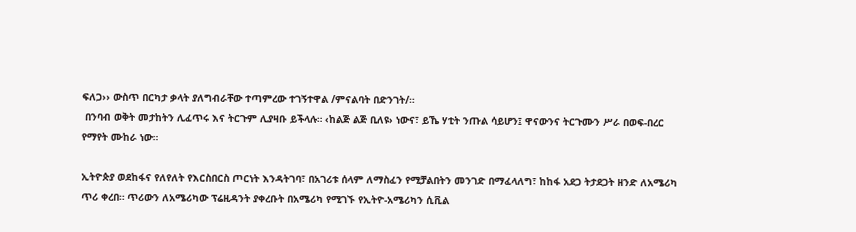ፍለጋ›› ውስጥ በርካታ ቃላት ያለግብራቸው ተጣምረው ተገኝተዋል /ምናልባት በድንገት/።
 በንባብ ወቅት መታከትን ሊፈጥሩ እና ትርጉም ሊያዛቡ ይችላሉ። ‹ከልጅ ልጅ ቢለዩ› ነውና፣ ይኼ ሃቲት ንጡል ሳይሆን፤ ዋናውንና ትርጉሙን ሥራ በወፍ-በረር
የማየት ሙከራ ነው።

ኢትዮጵያ ወደከፋና የለየለት የእርስበርስ ጦርነት እንዳትገባ፣ በአገሪቱ ሰላም ለማስፈን የሚቻልበትን መንገድ በማፈላለግ፣ ከከፋ አደጋ ትታደጋት ዘንድ ለአሜሪካ ጥሪ ቀረበ። ጥሪውን ለአሜሪካው ፕሬዚዳንት ያቀረቡት በአሜሪካ የሚገኙ የኢትዮ-አሜሪካን ሲቪል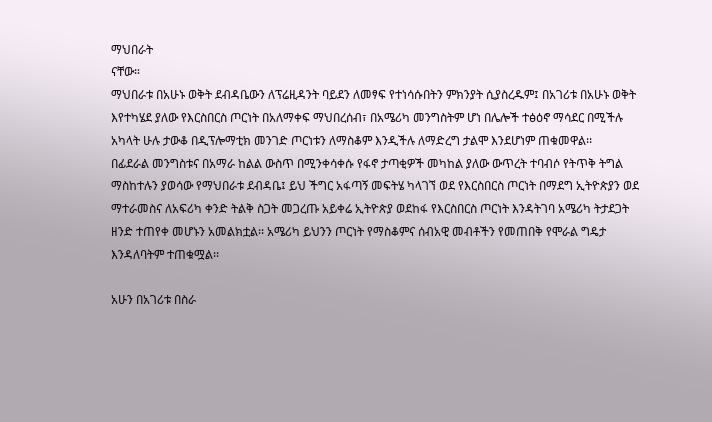ማህበራት
ናቸው።
ማህበራቱ በአሁኑ ወቅት ደብዳቤውን ለፕሬዚዳንት ባይደን ለመፃፍ የተነሳሱበትን ምክንያት ሲያስረዱም፤ በአገሪቱ በአሁኑ ወቅት እየተካሄደ ያለው የእርስበርስ ጦርነት በአለማቀፍ ማህበረሰብ፣ በአሜሪካ መንግስትም ሆነ በሌሎች ተፅዕኖ ማሳደር በሚችሉ አካላት ሁሉ ታውቆ በዲፕሎማቲክ መንገድ ጦርነቱን ለማስቆም እንዲችሉ ለማድረግ ታልሞ እንደሆነም ጠቁመዋል፡፡
በፊደራል መንግስቱና በአማራ ከልል ውስጥ በሚንቀሳቀሱ የፋኖ ታጣቂዎች መካከል ያለው ውጥረት ተባብሶ የትጥቅ ትግል ማስከተሉን ያወሳው የማህበራቱ ደብዳቤ፤ ይህ ችግር አፋጣኝ መፍትሄ ካላገኘ ወደ የእርስበርስ ጦርነት በማደግ ኢትዮጵያን ወደ ማተራመስና ለአፍሪካ ቀንድ ትልቅ ስጋት መጋረጡ አይቀሬ ኢትዮጵያ ወደከፋ የእርስበርስ ጦርነት እንዳትገባ አሜሪካ ትታደጋት ዘንድ ተጠየቀ መሆኑን አመልክቷል፡፡ አሜሪካ ይህንን ጦርነት የማስቆምና ሰብአዊ መብቶችን የመጠበቅ የሞራል ግዴታ እንዳለባትም ተጠቁሟል፡፡

አሁን በአገሪቱ በስራ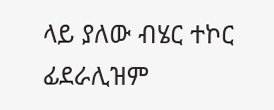ላይ ያለው ብሄር ተኮር ፊደራሊዝም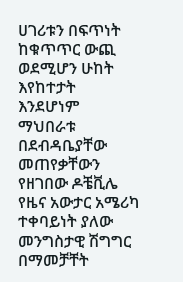ሀገሪቱን በፍጥነት ከቁጥጥር ውጪ ወደሚሆን ሁከት እየከተታት እንደሆነም ማህበራቱ በደብዳቤያቸው መጠየቃቸውን የዘገበው ዶቼቪሌ የዜና አውታር አሜሪካ ተቀባይነት ያለው መንግስታዊ ሽግግር በማመቻቸት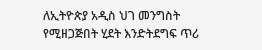ለኢትዮጵያ አዲስ ህገ መንግስት የሚዘጋጅበት ሂደት እንድትደግፍ ጥሪ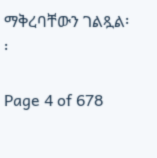ማቅረባቸውን ገልጿል፡፡

Page 4 of 678